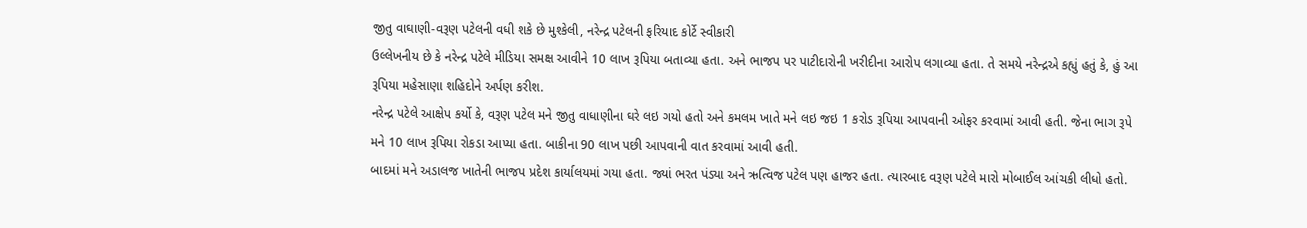જીતુ વાઘાણી-વરૂણ પટેલની વધી શકે છે મુશ્કેલી, નરેન્દ્ર પટેલની ફરિયાદ કોર્ટે સ્વીકારી
ઉલ્લેખનીય છે કે નરેન્દ્ર પટેલે મીડિયા સમક્ષ આવીને 10 લાખ રૂપિયા બતાવ્યા હતા. અને ભાજપ પર પાટીદારોની ખરીદીના આરોપ લગાવ્યા હતા. તે સમયે નરેન્દ્રએ કહ્યું હતું કે, હું આ રૂપિયા મહેસાણા શહિદોને અર્પણ કરીશ.
નરેન્દ્ર પટેલે આક્ષેપ કર્યો કે, વરૂણ પટેલ મને જીતુ વાધાણીના ઘરે લઇ ગયો હતો અને કમલમ ખાતે મને લઇ જઇ 1 કરોડ રૂપિયા આપવાની ઓફર કરવામાં આવી હતી. જેના ભાગ રૂપે મને 10 લાખ રૂપિયા રોકડા આપ્યા હતા. બાકીના 90 લાખ પછી આપવાની વાત કરવામાં આવી હતી.
બાદમાં મને અડાલજ ખાતેની ભાજપ પ્રદેશ કાર્યાલયમાં ગયા હતા. જ્યાં ભરત પંડ્યા અને ઋત્વિજ પટેલ પણ હાજર હતા. ત્યારબાદ વરૂણ પટેલે મારો મોબાઈલ આંચકી લીધો હતો.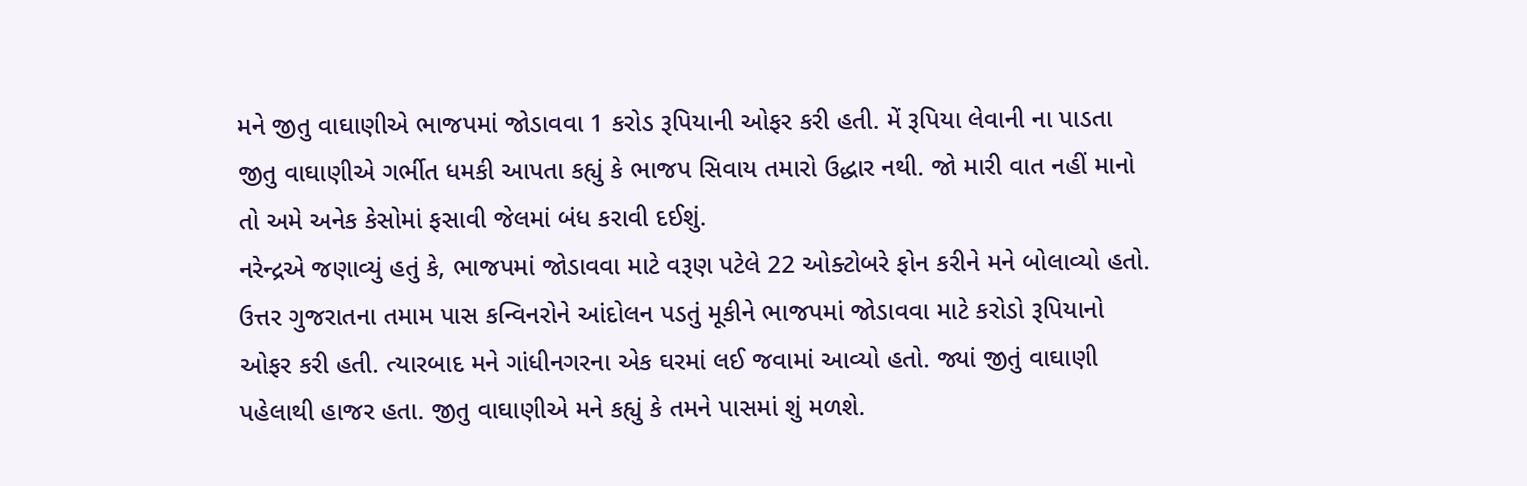મને જીતુ વાઘાણીએ ભાજપમાં જોડાવવા 1 કરોડ રૂપિયાની ઓફર કરી હતી. મેં રૂપિયા લેવાની ના પાડતા જીતુ વાઘાણીએ ગર્ભીત ધમકી આપતા કહ્યું કે ભાજપ સિવાય તમારો ઉદ્ધાર નથી. જો મારી વાત નહીં માનો તો અમે અનેક કેસોમાં ફસાવી જેલમાં બંધ કરાવી દઈશું.
નરેન્દ્રએ જણાવ્યું હતું કે, ભાજપમાં જોડાવવા માટે વરૂણ પટેલે 22 ઓક્ટોબરે ફોન કરીને મને બોલાવ્યો હતો. ઉત્તર ગુજરાતના તમામ પાસ કન્વિનરોને આંદોલન પડતું મૂકીને ભાજપમાં જોડાવવા માટે કરોડો રૂપિયાનો ઓફર કરી હતી. ત્યારબાદ મને ગાંધીનગરના એક ઘરમાં લઈ જવામાં આવ્યો હતો. જ્યાં જીતું વાઘાણી પહેલાથી હાજર હતા. જીતુ વાઘાણીએ મને કહ્યું કે તમને પાસમાં શું મળશે.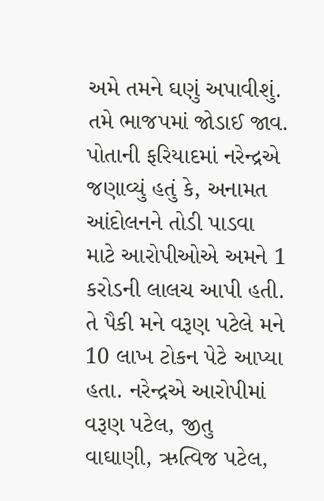અમે તમને ઘણું અપાવીશું. તમે ભાજપમાં જોડાઈ જાવ.
પોતાની ફરિયાદમાં નરેન્દ્રએ જણાવ્યું હતું કે, અનામત આંદોલનને તોડી પાડવા માટે આરોપીઓએ અમને 1 કરોડની લાલચ આપી હતી. તે પૈકી મને વરૂણ પટેલે મને 10 લાખ ટોકન પેટે આપ્યા હતા. નરેન્દ્રએ આરોપીમાં વરૂણ પટેલ, જીતુ વાઘાણી, ઋત્વિજ પટેલ,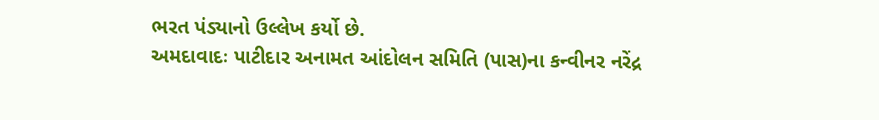ભરત પંડ્યાનો ઉલ્લેખ કર્યો છે.
અમદાવાદઃ પાટીદાર અનામત આંદોલન સમિતિ (પાસ)ના કન્વીનર નરેંદ્ર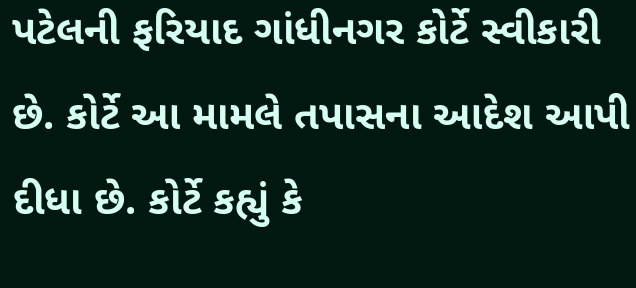પટેલની ફરિયાદ ગાંધીનગર કોર્ટે સ્વીકારી છે. કોર્ટે આ મામલે તપાસના આદેશ આપી દીધા છે. કોર્ટે કહ્યું કે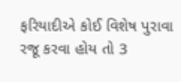ફરિયાદીએ કોઈ વિશેષ પુરાવા રજૂ કરવા હોય તો 3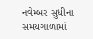નવેમ્બર સુધીના સમયગાળામાં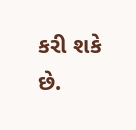કરી શકે છે.